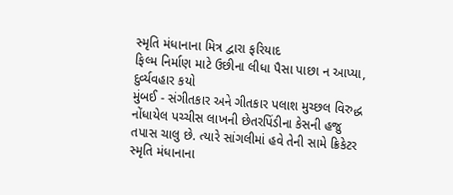સ્મૃતિ મંધાનાના મિત્ર દ્વારા ફરિયાદ
ફિલ્મ નિર્માણ માટે ઉછીના લીધા પૈસા પાછા ન આપ્યા, દુર્વ્યવહાર કયો
મુંબઈ - સંગીતકાર અને ગીતકાર પલાશ મુચ્છલ વિરુદ્ધ નોંધાયેલ પચ્ચીસ લાખની છેતરપિંડીના કેસની હજુ તપાસ ચાલુ છે. ત્યારે સાંગલીમાં હવે તેની સામે ક્રિકેટર સ્મૃતિ મંધાનાના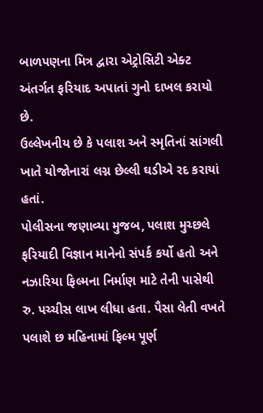બાળપણના મિત્ર દ્વારા એટ્રોસિટી એક્ટ અંતર્ગત ફરિયાદ અપાતાં ગુનો દાખલ કરાયો છે.
ઉલ્લેખનીય છે કે પલાશ અને સ્મૃતિનાં સાંગલી ખાતે યોજોનારાં લગ્ન છેલ્લી ઘડીએ રદ કરાયાં હતાં.
પોલીસના જણાવ્યા મુજબ, પલાશ મુચ્છલે ફરિયાદી વિજ્ઞાન માનેનો સંપર્ક કર્યો હતો અને નઝારિયા ફિલ્મના નિર્માણ માટે તેની પાસેથી રુ. પચ્ચીસ લાખ લીધા હતા. પૈસા લેતી વખતે પલાશે છ મહિનામાં ફિલ્મ પૂર્ણ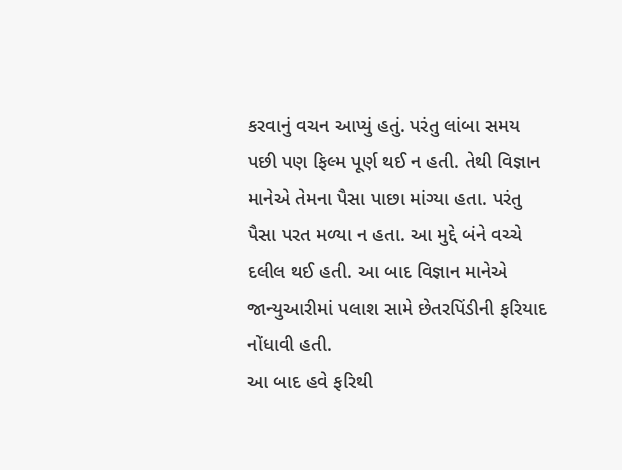કરવાનું વચન આપ્યું હતું. પરંતુ લાંબા સમય પછી પણ ફિલ્મ પૂર્ણ થઈ ન હતી. તેથી વિજ્ઞાન માનેએ તેમના પૈસા પાછા માંગ્યા હતા. પરંતુ પૈસા પરત મળ્યા ન હતા. આ મુદ્દે બંને વચ્ચે દલીલ થઈ હતી. આ બાદ વિજ્ઞાન માનેએ જાન્યુઆરીમાં પલાશ સામે છેતરપિંડીની ફરિયાદ નોંધાવી હતી.
આ બાદ હવે ફરિથી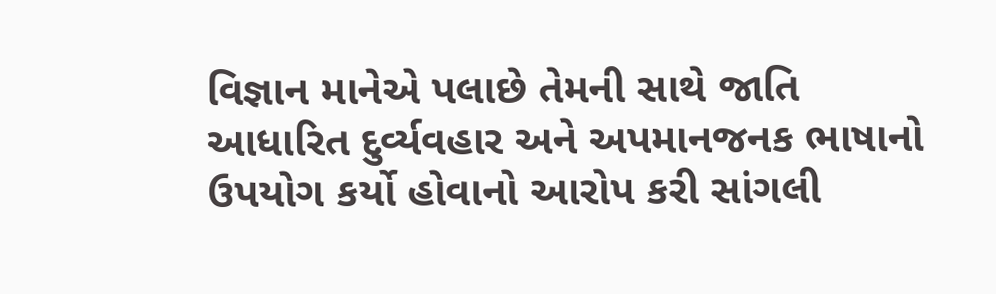વિજ્ઞાન માનેએ પલાછે તેમની સાથે જાતિ આધારિત દુર્વ્યવહાર અને અપમાનજનક ભાષાનો ઉપયોગ કર્યો હોવાનો આરોપ કરી સાંગલી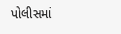પોલીસમાં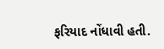ફરિયાદ નોંધાવી હતી.